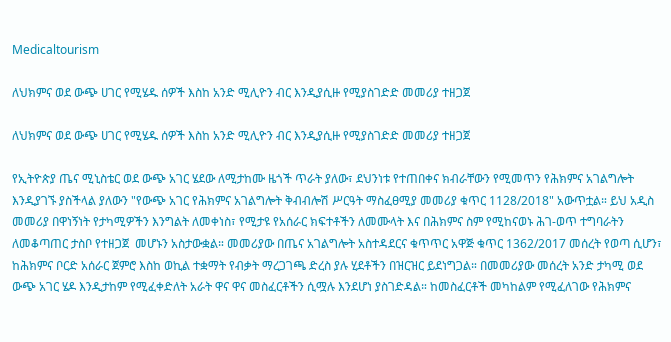Medicaltourism

ለህክምና ወደ ውጭ ሀገር የሚሄዱ ሰዎች እስከ አንድ ሚሊዮን ብር እንዲያሲዙ የሚያስገድድ መመሪያ ተዘጋጀ

ለህክምና ወደ ውጭ ሀገር የሚሄዱ ሰዎች እስከ አንድ ሚሊዮን ብር እንዲያሲዙ የሚያስገድድ መመሪያ ተዘጋጀ

የኢትዮጵያ ጤና ሚኒስቴር ወደ ውጭ አገር ሄደው ለሚታከሙ ዜጎች ጥራት ያለው፣ ደህንነቱ የተጠበቀና ክብራቸውን የሚመጥን የሕክምና አገልግሎት እንዲያገኙ ያስችላል ያለውን "የውጭ አገር የሕክምና አገልግሎት ቅብብሎሽ ሥርዓት ማስፈፀሚያ መመሪያ ቁጥር 1128/2018" አውጥቷል። ይህ አዲስ መመሪያ በዋነኝነት የታካሚዎችን እንግልት ለመቀነስ፣ የሚታዩ የአሰራር ክፍተቶችን ለመሙላት እና በሕክምና ስም የሚከናወኑ ሕገ-ወጥ ተግባራትን ለመቆጣጠር ታስቦ የተዘጋጀ  መሆኑን አስታውቋል። መመሪያው በጤና አገልግሎት አስተዳደርና ቁጥጥር አዋጅ ቁጥር 1362/2017 መሰረት የወጣ ሲሆን፣ ከሕክምና ቦርድ አሰራር ጀምሮ እስከ ወኪል ተቋማት የብቃት ማረጋገጫ ድረስ ያሉ ሂደቶችን በዝርዝር ይደነግጋል። በመመሪያው መሰረት አንድ ታካሚ ወደ ውጭ አገር ሄዶ እንዲታከም የሚፈቀድለት አራት ዋና ዋና መስፈርቶችን ሲሟሉ እንደሆነ ያስገድዳል። ከመስፈርቶች መካከልም የሚፈለገው የሕክምና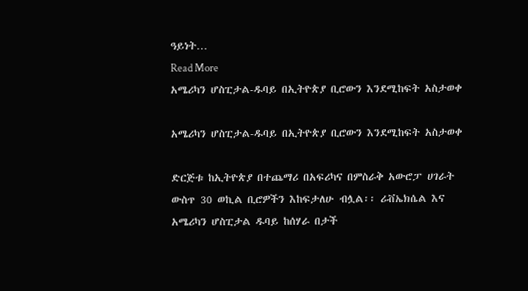ዓይነት…
Read More
አሜሪካን ሆስፒታል-ዱባይ በኢትዮጵያ ቢሮውን እንደሚከፍት አስታወቀ

አሜሪካን ሆስፒታል-ዱባይ በኢትዮጵያ ቢሮውን እንደሚከፍት አስታወቀ

ድርጅቱ ከኢትዮጵያ በተጨማሪ በአፍሪካና በምስራቅ አውሮፓ ሀገራት ውስጥ 30 ወኪል ቢሮዎችን እከፍታለሁ ብሏል፡፡ ሪቭኤክሴል እና አሜሪካን ሆስፒታል ዱባይ ከሰሃራ በታች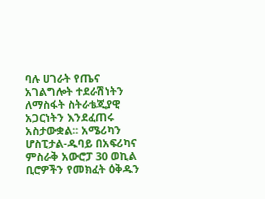ባሉ ሀገራት የጤና አገልግሎት ተደራሽነትን ለማስፋት ስትራቴጂያዊ አጋርነትን እንደፈጠሩ አስታውቋል፡፡ አሜሪካን ሆስፒታል-ዱባይ በአፍሪካና ምስራቅ አውሮፓ 30 ወኪል ቢሮዎችን የመክፈት ዕቅዱን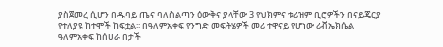ያስጀመረ ሲሆን በዱባይ ጤና ባለስልጣን ዕውቅና ያላቸው 3 የህክምና ቱሪዝም ቢሮዎችን በናይጄርያ የተለያዩ ከተሞች ከፍቷል፡፡ በዓለምአቀፍ የንግድ መፍትሄዎች መሪ ተዋናይ የሆነው ሪቭኤክሴል ዓለምአቀፍ ከሰሀራ በታች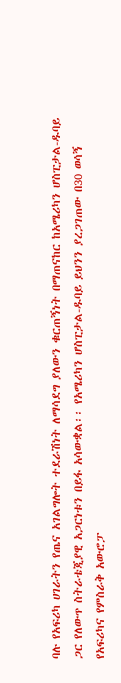ባሉ የአፍሪካ ሀገራትን የጤና አገልግሎት ተደራሽነት ለማሳደግ ያለውን ቁርጠኝነት በማጠናከር ከአሜሪካን ሆስፒታል-ዱባይ ጋር የለውጥ ስትራቴጂያዊ አጋርነቱን በይፋ አሳውቋል፡፡ የአሜሪካን ሆስፒታል-ዱባይ ይህንን ያረጋገጠው በ30 ወሳኝ የአፍሪካና የምስራቅ አውሮፓ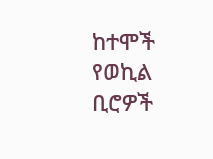ከተሞች የወኪል ቢሮዎች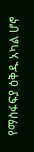የማስፋፍያ ዕቅዱ አካል ሆኖ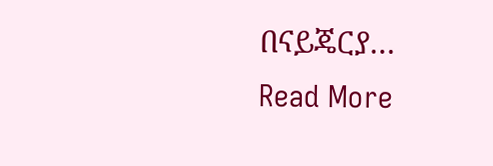በናይጄርያ…
Read More